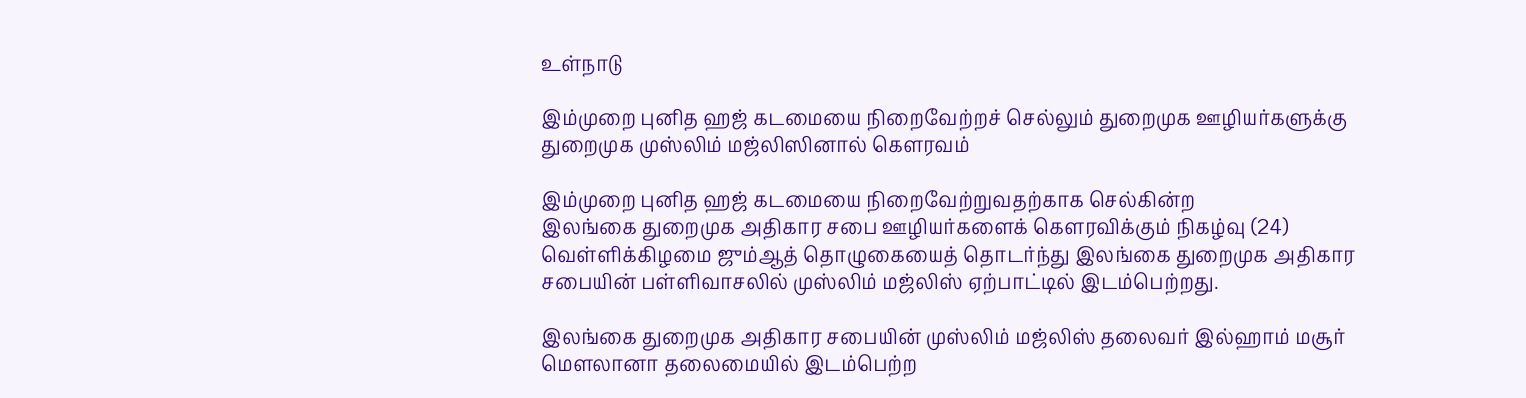உள்நாடு

இம்முறை புனித ஹஜ் கடமையை நிறைவேற்றச் செல்லும் துறைமுக ஊழியர்களுக்கு துறைமுக முஸ்லிம் மஜ்லிஸினால் கௌரவம்

இம்முறை புனித ஹஜ் கடமையை நிறைவேற்றுவதற்காக செல்கின்ற
இலங்கை துறைமுக அதிகார சபை ஊழியர்களைக் கௌரவிக்கும் நிகழ்வு (24) வெள்ளிக்கிழமை ஜும்ஆத் தொழுகையைத் தொடர்ந்து இலங்கை துறைமுக அதிகார சபையின் பள்ளிவாசலில் முஸ்லிம் மஜ்லிஸ் ஏற்பாட்டில் இடம்பெற்றது.

இலங்கை துறைமுக அதிகார சபையின் முஸ்லிம் மஜ்லிஸ் தலைவர் இல்ஹாம் மசூர் மௌலானா தலைமையில் இடம்பெற்ற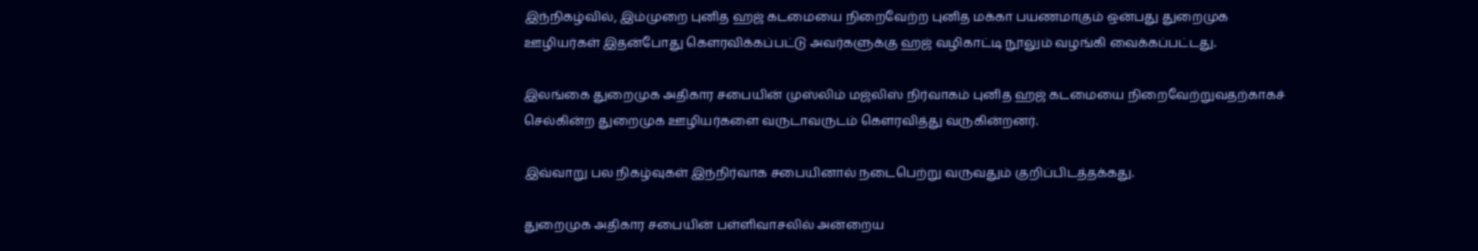இந்நிகழ்வில், இம்முறை புனித ஹஜ் கடமையை நிறைவேற்ற புனித மக்கா பயணமாகும் ஒன்பது துறைமுக ஊழியர்கள் இதன்போது கௌரவிக்கப்பட்டு அவர்களுக்கு ஹஜ் வழிகாட்டி நூலும் வழங்கி வைக்கப்பட்டது.

இலங்கை துறைமுக அதிகார சபையின் முஸ்லிம் மஜ்லிஸ் நிர்வாகம் புனித ஹஜ் கடமையை நிறைவேற்றுவதற்காகச் செல்கின்ற துறைமுக ஊழியர்களை வருடாவருடம் கௌரவித்து வருகின்றனர்.

இவ்வாறு பல நிகழ்வுகள் இந்நிர்வாக சபையினால் நடைபெற்று வருவதும் குறிப்பிடத்தக்கது.

துறைமுக அதிகார சபையின் பள்ளிவாசலில் அன்றைய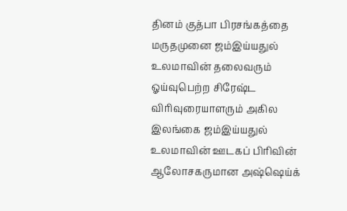தினம் குத்பா பிரசங்கத்தை மருதமுனை ஜம்இய்யதுல் உலமாவின் தலைவரும் ஓய்வுபெற்ற சிரேஷ்ட விரிவுரையாளரும் அகில இலங்கை ஜம்இய்யதுல் உலமாவின் ஊடகப் பிரிவின் ஆலோசகருமான அஷ்ஷெய்க்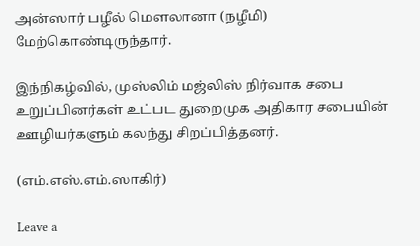அன்ஸார் பழீல் மௌலானா (நழீமி) மேற்கொண்டிருந்தார்.

இந்நிகழ்வில், முஸ்லிம் மஜ்லிஸ் நிர்வாக சபை உறுப்பினர்கள் உட்பட துறைமுக அதிகார சபையின் ஊழியர்களும் கலந்து சிறப்பித்தனர்.

(எம்.எஸ்.எம்.ஸாகிர்)

Leave a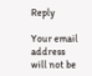Reply

Your email address will not be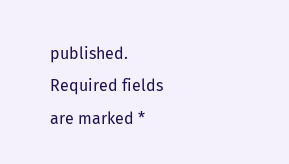published. Required fields are marked *